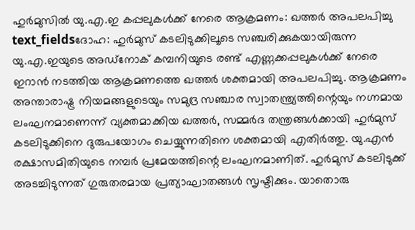ഹുർമുസിൽ യു.എ.ഇ കപ്പലുകൾക്ക് നേരെ ആക്രമണം: ഖത്തർ അപലപിച്ചു
text_fieldsദോഹ: ഹുർമുസ് കടലിടുക്കിലൂടെ സഞ്ചരിക്കുകയായിരുന്ന യു.എ.ഇയുടെ അഡ്നോക് കമ്പനിയുടെ രണ്ട് എണ്ണക്കപ്പലുകൾക്ക് നേരെ ഇറാൻ നടത്തിയ ആക്രമണത്തെ ഖത്തർ ശക്തമായി അപലപിച്ചു. ആക്രമണം അന്താരാഷ്ട്ര നിയമങ്ങളുടെയും സമുദ്ര സഞ്ചാര സ്വാതന്ത്ര്യത്തിന്റെയും നഗ്നമായ ലംഘനമാണെന്ന് വ്യക്തമാക്കിയ ഖത്തർ, സമ്മർദ തന്ത്രങ്ങൾക്കായി ഹുർമുസ് കടലിടുക്കിനെ ദുരുപയോഗം ചെയ്യുന്നതിനെ ശക്തമായി എതിർത്തു. യു.എൻ രക്ഷാസമിതിയുടെ നമ്പർ പ്രമേയത്തിന്റെ ലംഘനമാണിത്. ഹുർമുസ് കടലിടുക്ക് അടച്ചിടുന്നത് ഗുരുതരമായ പ്രത്യാഘാതങ്ങൾ സൃഷ്ടിക്കും. യാതൊരു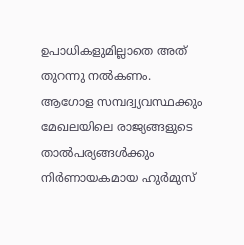ഉപാധികളുമില്ലാതെ അത് തുറന്നു നൽകണം.
ആഗോള സമ്പദ്വ്യവസ്ഥക്കും മേഖലയിലെ രാജ്യങ്ങളുടെ താൽപര്യങ്ങൾക്കും നിർണായകമായ ഹുർമുസ്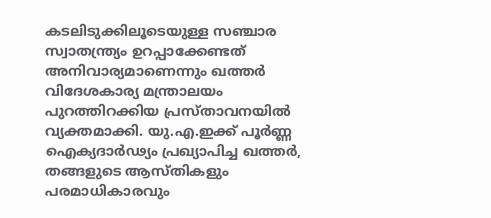കടലിടുക്കിലൂടെയുള്ള സഞ്ചാര സ്വാതന്ത്ര്യം ഉറപ്പാക്കേണ്ടത് അനിവാര്യമാണെന്നും ഖത്തർ വിദേശകാര്യ മന്ത്രാലയം പുറത്തിറക്കിയ പ്രസ്താവനയിൽ വ്യക്തമാക്കി. യു.എ.ഇക്ക് പൂർണ്ണ ഐക്യദാർഢ്യം പ്രഖ്യാപിച്ച ഖത്തർ, തങ്ങളുടെ ആസ്തികളും പരമാധികാരവും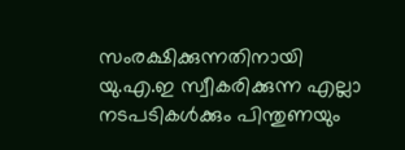സംരക്ഷിക്കുന്നതിനായി യു.എ.ഇ സ്വീകരിക്കുന്ന എല്ലാ നടപടികൾക്കും പിന്തുണയും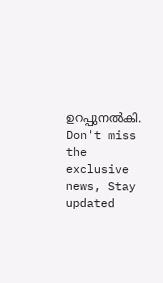ഉറപ്പുനൽകി.
Don't miss the exclusive news, Stay updated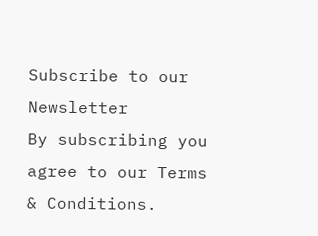Subscribe to our Newsletter
By subscribing you agree to our Terms & Conditions.